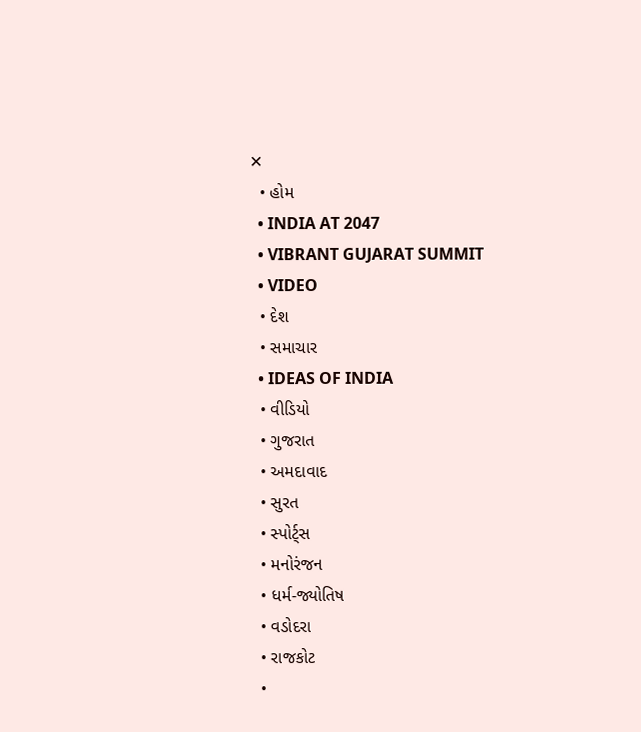✕
  • હોમ
  • INDIA AT 2047
  • VIBRANT GUJARAT SUMMIT
  • VIDEO
  • દેશ
  • સમાચાર
  • IDEAS OF INDIA
  • વીડિયો
  • ગુજરાત
  • અમદાવાદ
  • સુરત
  • સ્પોર્ટ્સ
  • મનોરંજન
  • ધર્મ-જ્યોતિષ
  • વડોદરા
  • રાજકોટ
  •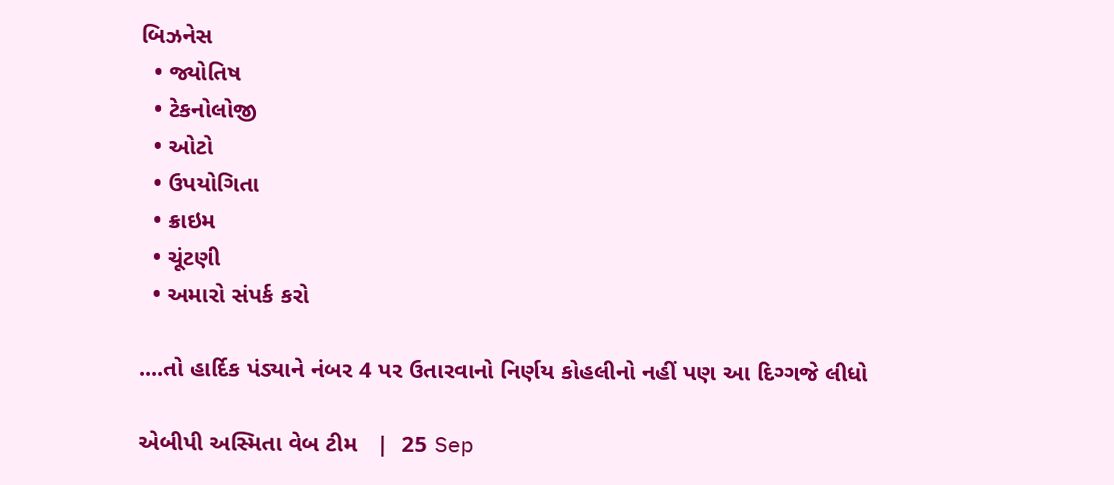બિઝનેસ
  • જ્યોતિષ
  • ટેકનોલોજી
  • ઓટો
  • ઉપયોગિતા
  • ક્રાઇમ
  • ચૂંટણી
  • અમારો સંપર્ક કરો

....તો હાર્દિક પંડ્યાને નંબર 4 પર ઉતારવાનો નિર્ણય કોહલીનો નહીં પણ આ દિગ્ગજે લીધો

એબીપી અસ્મિતા વેબ ટીમ   |  25 Sep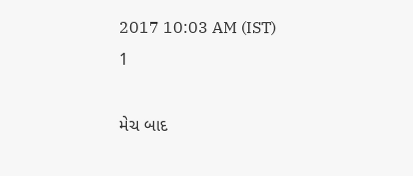2017 10:03 AM (IST)
1

મેચ બાદ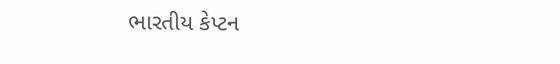ભારતીય કેપ્ટન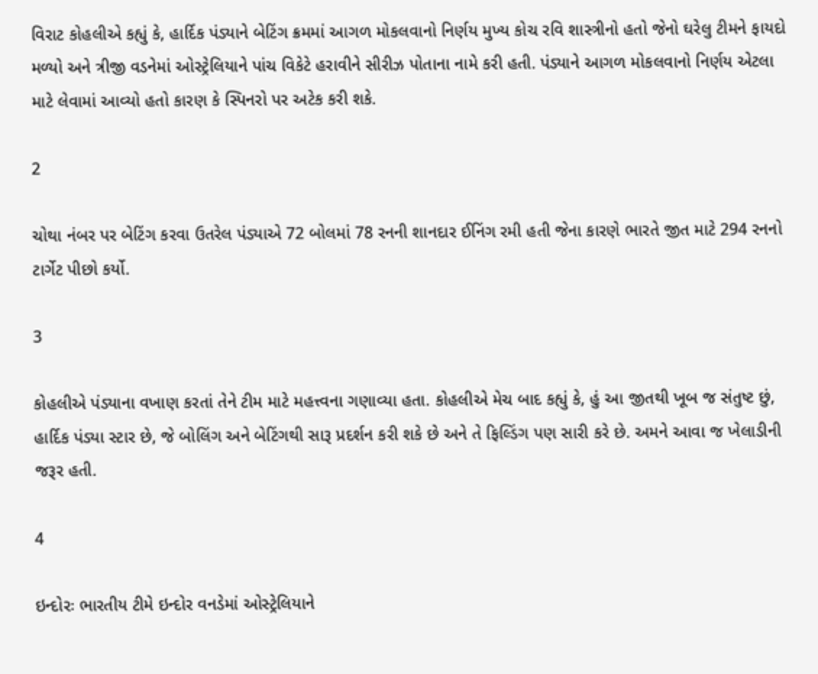વિરાટ કોહલીએ કહ્યું કે, હાર્દિક પંડ્યાને બેટિંગ ક્રમમાં આગળ મોકલવાનો નિર્ણય મુખ્ય કોચ રવિ શાસ્ત્રીનો હતો જેનો ઘરેલુ ટીમને ફાયદો મળ્યો અને ત્રીજી વડનેમાં ઓસ્ટ્રેલિયાને પાંચ વિકેટે હરાવીને સીરીઝ પોતાના નામે કરી હતી. પંડ્યાને આગળ મોકલવાનો નિર્ણય એટલા માટે લેવામાં આવ્યો હતો કારણ કે સ્પિનરો પર અટેક કરી શકે.

2

ચોથા નંબર પર બેટિંગ કરવા ઉતરેલ પંડ્યાએ 72 બોલમાં 78 રનની શાનદાર ઈનિંગ રમી હતી જેના કારણે ભારતે જીત માટે 294 રનનો ટાર્ગેટ પીછો કર્યો.

3

કોહલીએ પંડ્યાના વખાણ કરતાં તેને ટીમ માટે મહત્ત્વના ગણાવ્યા હતા. કોહલીએ મેચ બાદ કહ્યું કે, હું આ જીતથી ખૂબ જ સંતુષ્ટ છું, હાર્દિક પંડ્યા સ્ટાર છે, જે બોલિંગ અને બેટિંગથી સારૂ પ્રદર્શન કરી શકે છે અને તે ફિલ્ડિંગ પણ સારી કરે છે. અમને આવા જ ખેલાડીની જરૂર હતી.

4

ઇન્દોરઃ ભારતીય ટીમે ઇન્દોર વનડેમાં ઓસ્ટ્રેલિયાને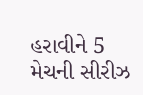હરાવીને 5 મેચની સીરીઝ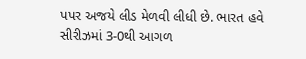પપર અજયે લીડ મેળવી લીધી છે. ભારત હવે સીરીઝમાં 3-0થી આગળ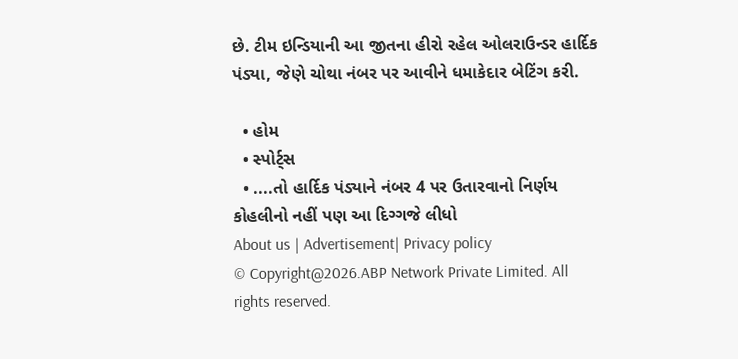છે. ટીમ ઇન્ડિયાની આ જીતના હીરો રહેલ ઓલરાઉન્ડર હાર્દિક પંડ્યા, જેણે ચોથા નંબર પર આવીને ધમાકેદાર બેટિંગ કરી.

  • હોમ
  • સ્પોર્ટ્સ
  • ....તો હાર્દિક પંડ્યાને નંબર 4 પર ઉતારવાનો નિર્ણય કોહલીનો નહીં પણ આ દિગ્ગજે લીધો
About us | Advertisement| Privacy policy
© Copyright@2026.ABP Network Private Limited. All rights reserved.